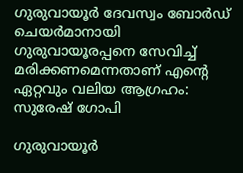ഗുരുവായൂര്‍ ദേവസ്വം ബോര്‍ഡ് ചെയര്‍മാനായി ഗുരുവായൂരപ്പനെ സേവിച്ച് മരിക്കണമെന്നതാണ് എന്റെ ഏറ്റവും വലിയ ആഗ്രഹം: സുരേഷ് ഗോപി

ഗുരുവായൂര്‍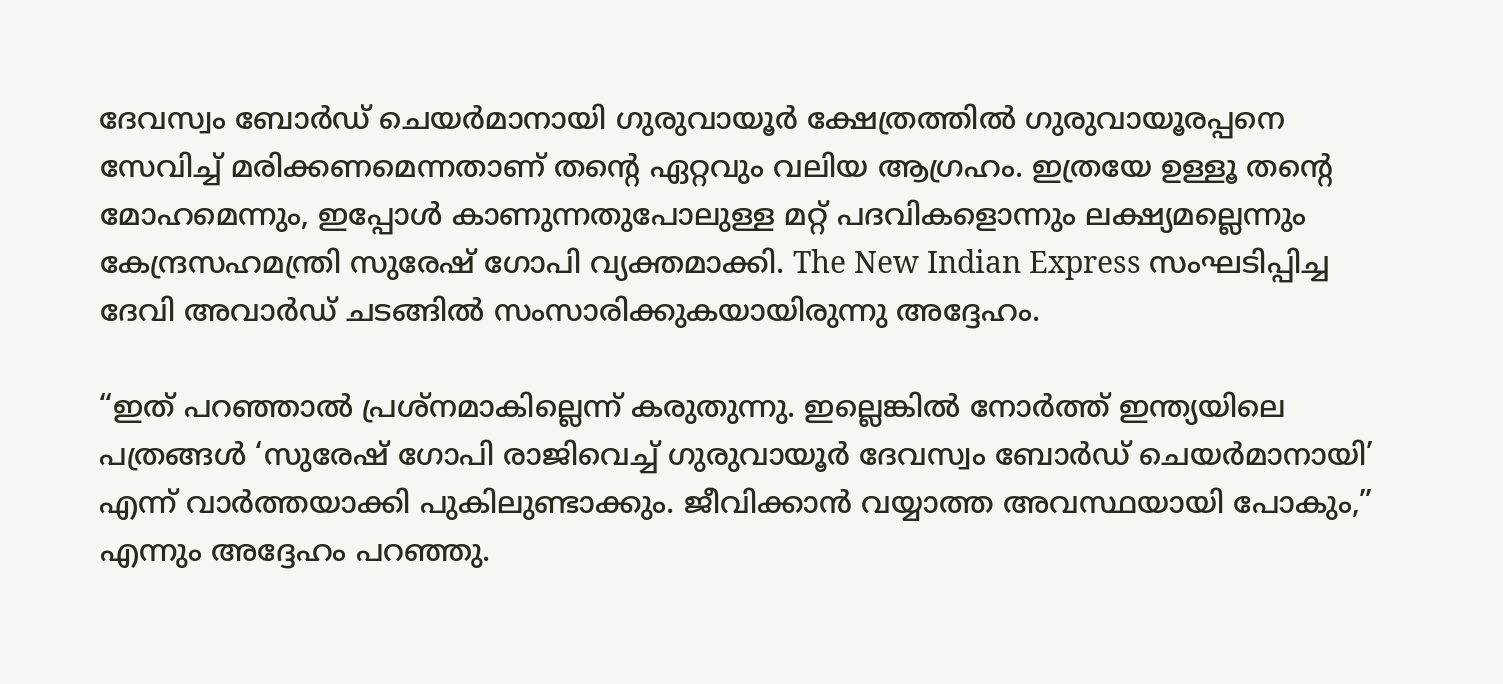ദേവസ്വം ബോര്‍ഡ് ചെയര്‍മാനായി ഗുരുവായൂർ ക്ഷേത്രത്തിൽ ഗുരുവായൂരപ്പനെ സേവിച്ച് മരിക്കണമെന്നതാണ് തന്റെ ഏറ്റവും വലിയ ആഗ്രഹം. ഇത്രയേ ഉള്ളൂ തന്റെ മോഹമെന്നും, ഇപ്പോൾ കാണുന്നതുപോലുള്ള മറ്റ് പദവികളൊന്നും ലക്ഷ്യമല്ലെന്നും കേന്ദ്രസഹമന്ത്രി സുരേഷ് ഗോപി വ്യക്തമാക്കി. The New Indian Express സംഘടിപ്പിച്ച ദേവി അവാർഡ് ചടങ്ങിൽ സംസാരിക്കുകയായിരുന്നു അദ്ദേഹം.

“ഇത് പറഞ്ഞാൽ പ്രശ്നമാകില്ലെന്ന് കരുതുന്നു. ഇല്ലെങ്കിൽ നോർത്ത് ഇന്ത്യയിലെ പത്രങ്ങൾ ‘സുരേഷ് ഗോപി രാജിവെച്ച് ഗുരുവായൂർ ദേവസ്വം ബോർഡ് ചെയർമാനായി’ എന്ന് വാർത്തയാക്കി പുകിലുണ്ടാക്കും. ജീവിക്കാൻ വയ്യാത്ത അവസ്ഥയായി പോകും,” എന്നും അദ്ദേഹം പറഞ്ഞു.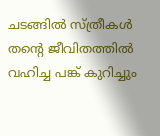ചടങ്ങിൽ സ്ത്രീകൾ തന്റെ ജീവിതത്തിൽ വഹിച്ച പങ്ക് കുറിച്ചും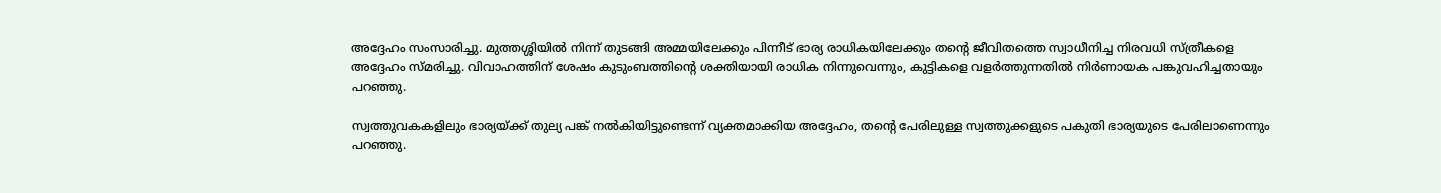അദ്ദേഹം സംസാരിച്ചു. മുത്തശ്ശിയിൽ നിന്ന് തുടങ്ങി അമ്മയിലേക്കും പിന്നീട് ഭാര്യ രാധികയിലേക്കും തന്റെ ജീവിതത്തെ സ്വാധീനിച്ച നിരവധി സ്ത്രീകളെ അദ്ദേഹം സ്മരിച്ചു. വിവാഹത്തിന് ശേഷം കുടുംബത്തിന്റെ ശക്തിയായി രാധിക നിന്നുവെന്നും, കുട്ടികളെ വളർത്തുന്നതിൽ നിർണായക പങ്കുവഹിച്ചതായും പറഞ്ഞു.

സ്വത്തുവകകളിലും ഭാര്യയ്ക്ക് തുല്യ പങ്ക് നൽകിയിട്ടുണ്ടെന്ന് വ്യക്തമാക്കിയ അദ്ദേഹം, തന്റെ പേരിലുള്ള സ്വത്തുക്കളുടെ പകുതി ഭാര്യയുടെ പേരിലാണെന്നും പറഞ്ഞു.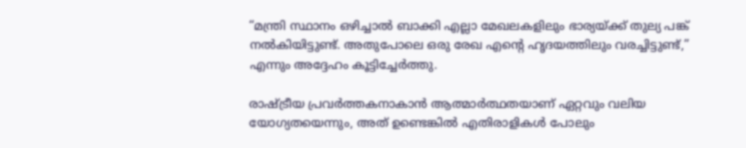“മന്ത്രി സ്ഥാനം ഒഴിച്ചാൽ ബാക്കി എല്ലാ മേഖലകളിലും ഭാര്യയ്ക്ക് തുല്യ പങ്ക് നൽകിയിട്ടുണ്ട്. അതുപോലെ ഒരു രേഖ എന്റെ ഹൃദയത്തിലും വരച്ചിട്ടുണ്ട്,” എന്നും അദ്ദേഹം കൂട്ടിച്ചേർത്തു.

രാഷ്ട്രീയ പ്രവർത്തകനാകാൻ ആത്മാർത്ഥതയാണ് ഏറ്റവും വലിയ യോഗ്യതയെന്നും, അത് ഉണ്ടെങ്കിൽ എതിരാളികൾ പോലും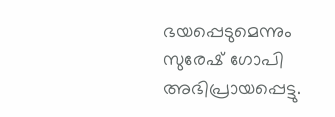ഭയപ്പെടുമെന്നും സുരേഷ് ഗോപി അഭിപ്രായപ്പെട്ടു.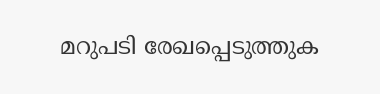മറുപടി രേഖപ്പെടുത്തുക